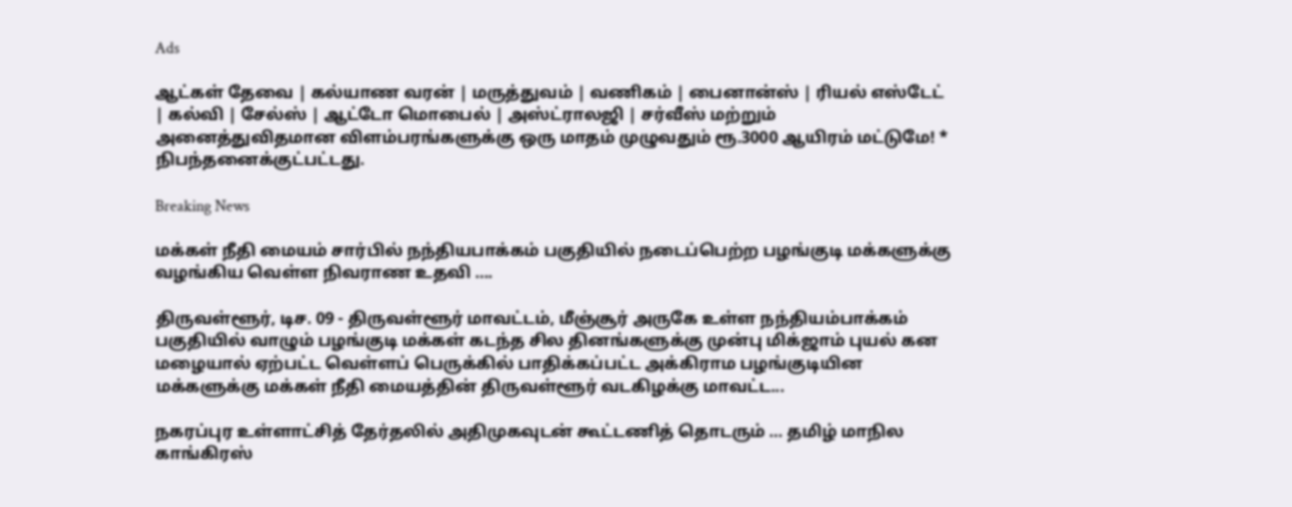Ads

ஆட்கள் தேவை | கல்யாண வரன் | மருத்துவம் | வணிகம் | பைனான்ஸ் | ரியல் எஸ்டேட் | கல்வி | சேல்ஸ் | ஆட்டோ மொபைல் | அஸ்ட்ராலஜி | சர்வீஸ் மற்றும் அனைத்துவிதமான விளம்பரங்களுக்கு ஒரு மாதம் முழுவதும் ரூ.3000 ஆயிரம் மட்டுமே! * நிபந்தனைக்குட்பட்டது.

Breaking News

மக்கள் நீதி மையம் சார்பில் நந்தியபாக்கம் பகுதியில் நடைப்பெற்ற பழங்குடி மக்களுக்கு வழங்கிய வெள்ள நிவராண உதவி ….

திருவள்ளூர், டிச. 09 - திருவள்ளூர் மாவட்டம், மீஞ்சூர் அருகே உள்ள நந்தியம்பாக்கம் பகுதியில் வாழும் பழங்குடி மக்கள் கடந்த சில தினங்களுக்கு முன்பு மிக்ஜாம் புயல் கன மழையால் ஏற்பட்ட வெள்ளப் பெருக்கில் பாதிக்கப்பட்ட அக்கிராம பழங்குடியின மக்களுக்கு மக்கள் நீதி மையத்தின் திருவள்ளூர் வடகிழக்கு மாவட்ட...

நகரப்புர உள்ளாட்சித் தேர்தலில் அதிமுகவுடன் கூட்டணித் தொடரும் … தமிழ் மாநில காங்கிரஸ்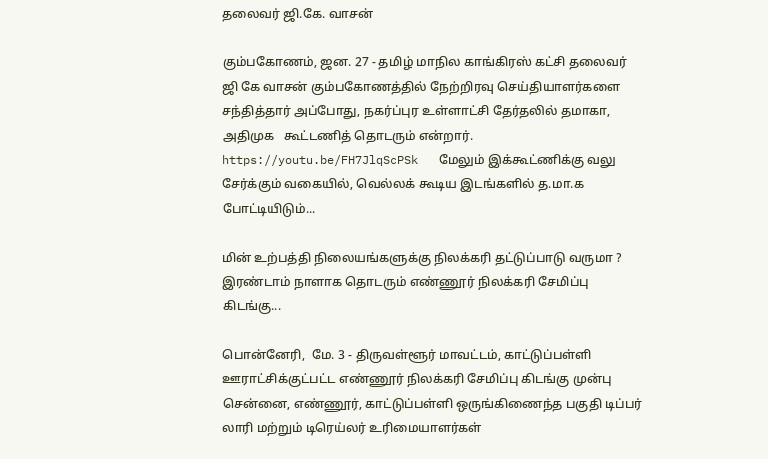தலைவர் ஜி.கே. வாசன்

கும்பகோணம், ஜன. 27 - தமிழ் மாநில காங்கிரஸ் கட்சி தலைவர் ஜி கே வாசன் கும்பகோணத்தில் நேற்றிரவு செய்தியாளர்களை சந்தித்தார் அப்போது, நகர்ப்புர உள்ளாட்சி தேர்தலில் தமாகா, அதிமுக   கூட்டணித் தொடரும் என்றார். https://youtu.be/FH7JlqScPSk   மேலும் இக்கூட்ணிக்கு வலு சேர்க்கும் வகையில், வெல்லக் கூடிய இடங்களில் த.மா.க போட்டியிடும்...

மின் உற்பத்தி நிலையங்களுக்கு நிலக்கரி தட்டுப்பாடு வருமா ? இரண்டாம் நாளாக தொடரும் எண்ணூர் நிலக்கரி சேமிப்பு கிடங்கு...

பொன்னேரி,  மே. 3 - திருவள்ளூர் மாவட்டம், காட்டுப்பள்ளி ஊராட்சிக்குட்பட்ட எண்ணூர் நிலக்கரி சேமிப்பு கிடங்கு முன்பு சென்னை, எண்ணூர், காட்டுப்பள்ளி ஒருங்கிணைந்த பகுதி டிப்பர் லாரி மற்றும் டிரெய்லர் உரிமையாளர்கள்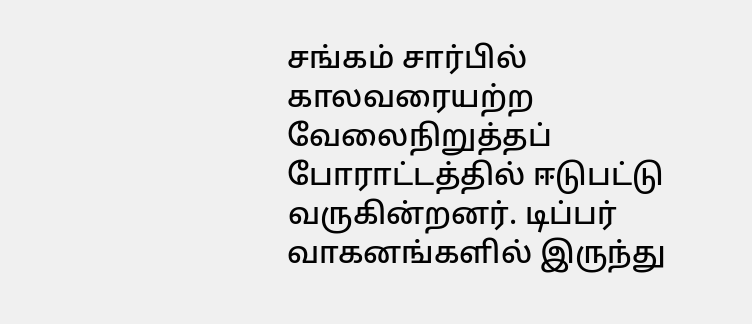சங்கம் சார்பில் காலவரையற்ற வேலைநிறுத்தப் போராட்டத்தில் ஈடுபட்டு வருகின்றனர். டிப்பர் வாகனங்களில் இருந்து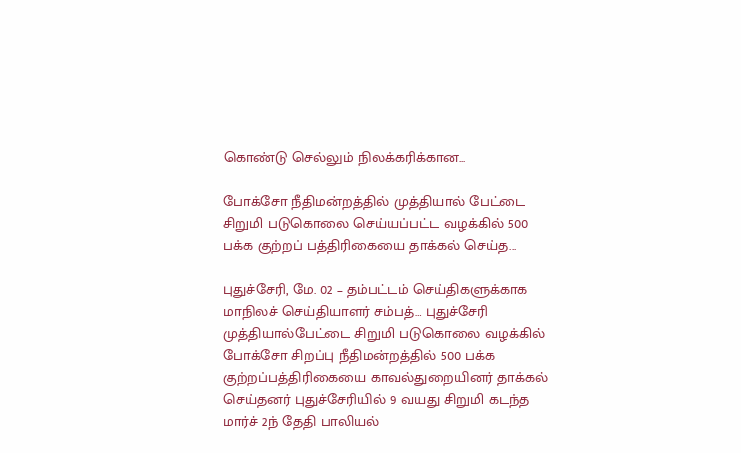கொண்டு செல்லும் நிலக்கரிக்கான...

போக்சோ நீதிமன்றத்தில் முத்தியால் பேட்டை சிறுமி படுகொலை செய்யப்பட்ட வழக்கில் 500 பக்க குற்றப் பத்திரிகையை தாக்கல் செய்த...

புதுச்சேரி, மே. 02 – தம்பட்டம் செய்திகளுக்காக மாநிலச் செய்தியாளர் சம்பத்… புதுச்சேரி முத்தியால்பேட்டை சிறுமி படுகொலை வழக்கில் போக்சோ சிறப்பு நீதிமன்றத்தில் 500 பக்க குற்றப்பத்திரிகையை காவல்துறையினர் தாக்கல் செய்தனர் புதுச்சேரியில் 9 வயது சிறுமி கடந்த மார்ச் 2ந் தேதி பாலியல்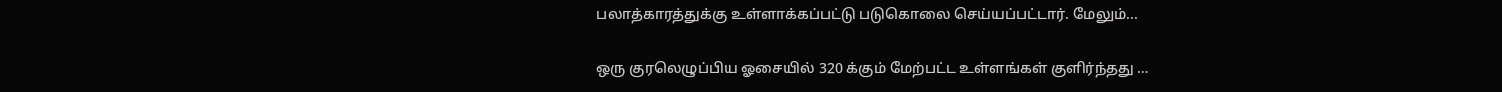பலாத்காரத்துக்கு உள்ளாக்கப்பட்டு படுகொலை செய்யப்பட்டார். மேலும்...

ஒரு குரலெழுப்பிய ஓசையில் 320 க்கும் மேற்பட்ட உள்ளங்கள் குளிர்ந்தது …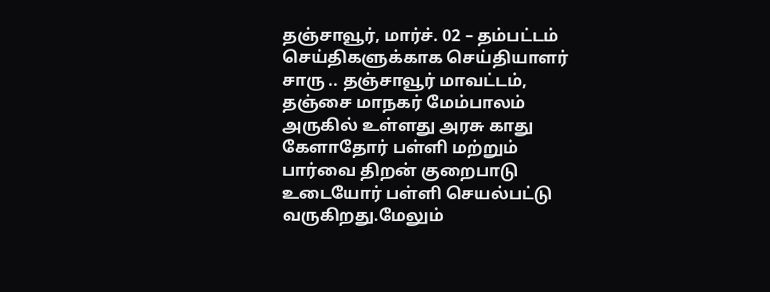தஞ்சாவூர், மார்ச். 02 – தம்பட்டம் செய்திகளுக்காக செய்தியாளர் சாரு .. தஞ்சாவூர் மாவட்டம், தஞ்சை மாநகர் மேம்பாலம் அருகில் உள்ளது அரசு காது கேளாதோர் பள்ளி மற்றும் பார்வை திறன் குறைபாடு உடையோர் பள்ளி செயல்பட்டு வருகிறது.மேலும்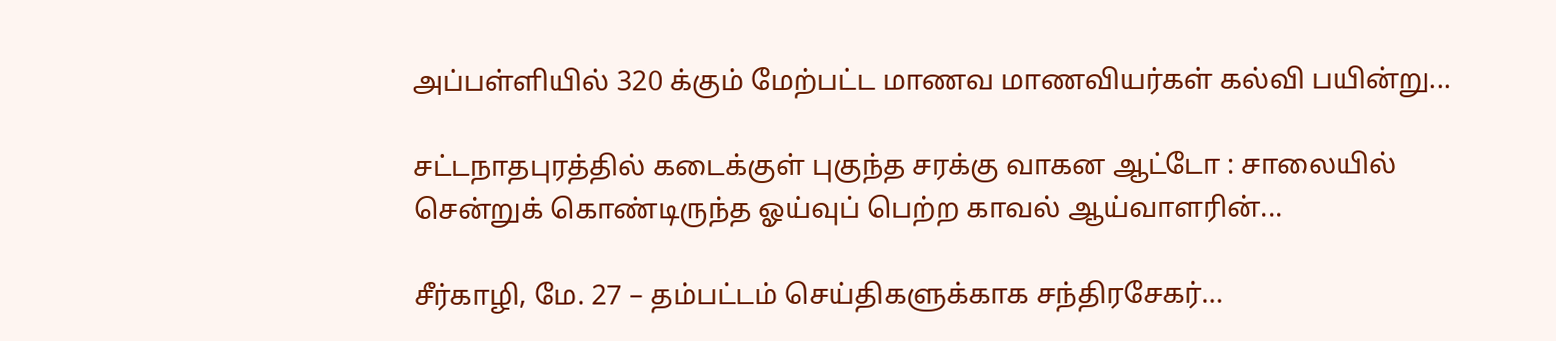அப்பள்ளியில் 320 க்கும் மேற்பட்ட மாணவ மாணவியர்கள் கல்வி பயின்று...

சட்டநாதபுரத்தில் கடைக்குள் புகுந்த சரக்கு வாகன ஆட்டோ : சாலையில் சென்றுக் கொண்டிருந்த ஓய்வுப் பெற்ற காவல் ஆய்வாளரின்...

சீர்காழி, மே. 27 – தம்பட்டம் செய்திகளுக்காக சந்திரசேகர்…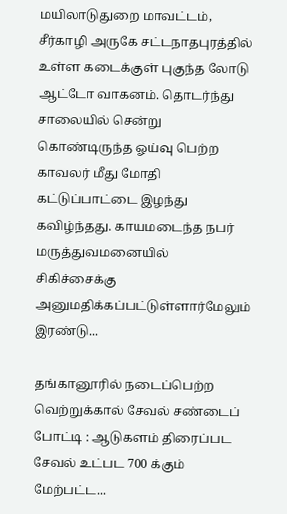மயிலாடுதுறை மாவட்டம், சீர்காழி அருகே சட்டநாதபுரத்தில் உள்ள கடைக்குள் புகுந்த லோடு ஆட்டோ வாகனம். தொடர்ந்து சாலையில் சென்று கொண்டிருந்த ஓய்வு பெற்ற காவலர் மீது மோதி கட்டுப்பாட்டை இழந்து கவிழ்ந்தது. காயமடைந்த நபர் மருத்துவமனையில் சிகிச்சைக்கு அனுமதிக்கப்பட்டுள்ளார்மேலும் இரண்டு...

தங்கானூரில் நடைப்பெற்ற வெற்றுக்கால் சேவல் சண்டைப் போட்டி : ஆடுகளம் திரைப்பட சேவல் உட்பட 700 க்கும் மேற்பட்ட...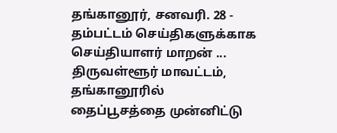தங்கானூர், சனவரி. 28 - தம்பட்டம் செய்திகளுக்காக செய்தியாளர் மாறன் ... திருவள்ளூர் மாவட்டம், தங்கானூரில் தைப்பூசத்தை முன்னிட்டு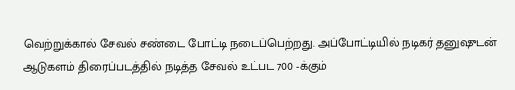வெற்றுக்கால் சேவல் சண்டை போட்டி நடைப்பெற்றது. அப்போட்டியில் நடிகர் தனுஷுடன் ஆடுகளம் திரைப்படத்தில் நடித்த சேவல் உட்பட 700 -க்கும்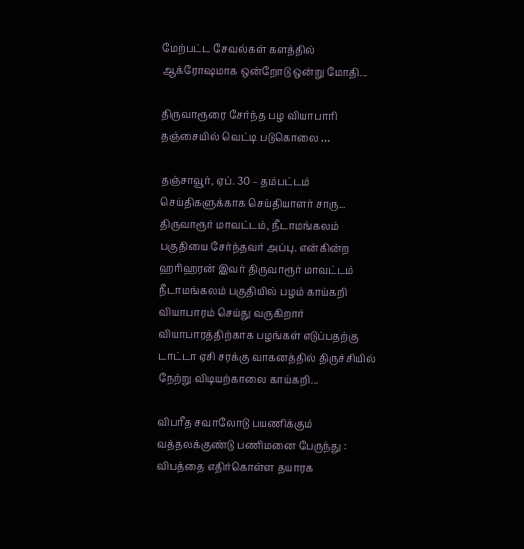மேற்பட்ட சேவல்கள் களத்தில் ஆக்ரோஷமாக ஒன்றோடு ஒன்று மோதி...

திருவாரூரை சேர்ந்த பழ வியாபாரி தஞ்சையில் வெட்டி படுகொலை …

தஞ்சாவூர், ஏப். 30 – தம்பட்டம் செய்திகளுக்காக செய்தியாளர் சாரு... திருவாரூர் மாவட்டம், நீடாமங்கலம் பகுதியை சேர்ந்தவர் அப்பு. என்கின்ற ஹரிஹரன் இவர் திருவாரூர் மாவட்டம் நீடாமங்கலம் பகுதியில் பழம் காய்கறி வியாபாரம் செய்து வருகிறார் வியாபாரத்திற்காக பழங்கள் எடுப்பதற்கு டாட்டா ஏசி சரக்கு வாகனத்தில் திருச்சியில் நேற்று விடியற்காலை காய்கறி...

விபரீத சவாலோடு பயணிக்கும் வத்தலக்குண்டு பணிமனை பேருந்து : விபத்தை எதிர்கொள்ள தயாரக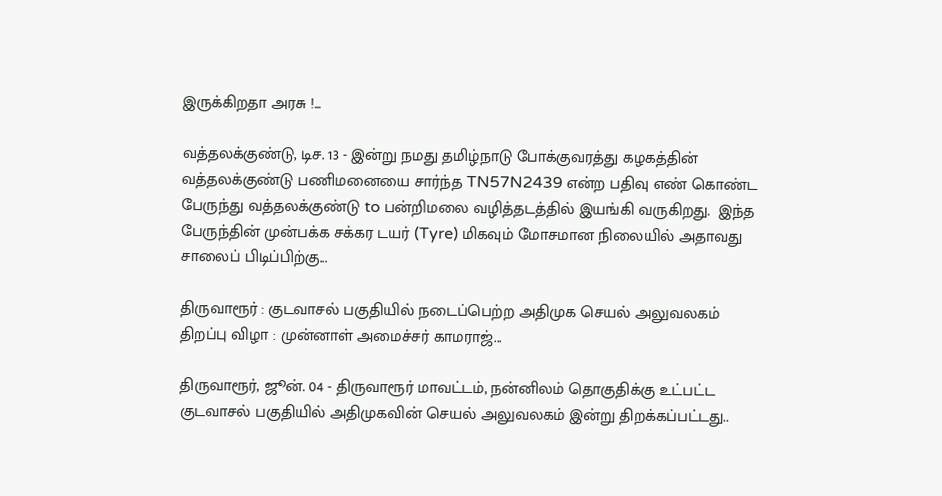இருக்கிறதா அரசு !...

வத்தலக்குண்டு, டிச. 13 - இன்று நமது தமிழ்நாடு போக்குவரத்து கழகத்தின்  வத்தலக்குண்டு பணிமனையை சார்ந்த TN57N2439 என்ற பதிவு எண் கொண்ட பேருந்து வத்தலக்குண்டு to பன்றிமலை வழித்தடத்தில் இயங்கி வருகிறது.  இந்த பேருந்தின் முன்பக்க சக்கர டயர் (Tyre) மிகவும் மோசமான நிலையில் அதாவது சாலைப் பிடிப்பிற்கு...

திருவாரூர் : குடவாசல் பகுதியில் நடைப்பெற்ற அதிமுக செயல் அலுவலகம் திறப்பு விழா : முன்னாள் அமைச்சர் காமராஜ்...

திருவாரூர், ஜூன். 04 - திருவாரூர் மாவட்டம், நன்னிலம் தொகுதிக்கு உட்பட்ட குடவாசல் பகுதியில் அதிமுகவின் செயல் அலுவலகம் இன்று திறக்கப்பட்டது..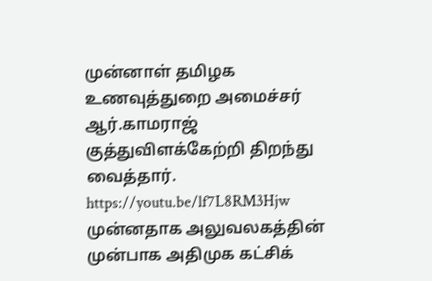முன்னாள் தமிழக உணவுத்துறை அமைச்சர் ஆர்.காமராஜ் குத்துவிளக்கேற்றி திறந்து வைத்தார். https://youtu.be/lf7L8RM3Hjw முன்னதாக அலுவலகத்தின் முன்பாக அதிமுக கட்சிக்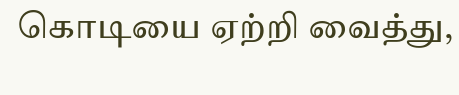கொடியை ஏற்றி வைத்து,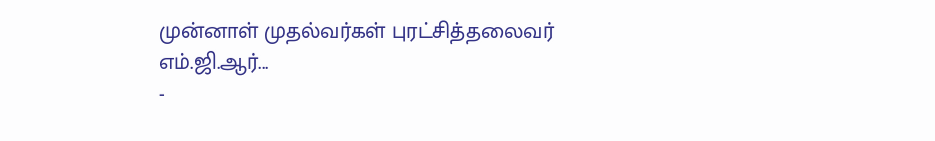முன்னாள் முதல்வர்கள் புரட்சித்தலைவர் எம்.ஜி.ஆர்...
-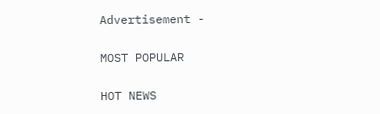Advertisement -

MOST POPULAR

HOT NEWS